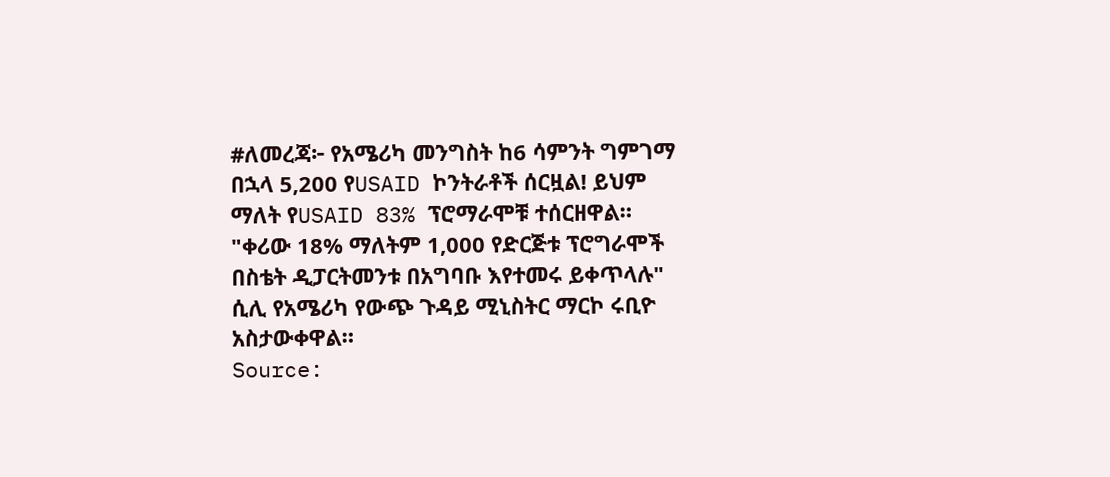#ለመረጃ፦ የአሜሪካ መንግስት ከ6 ሳምንት ግምገማ በኋላ 5,200 የUSAID ኮንትራቶች ሰርዟል! ይህም ማለት የUSAID 83% ፕሮማራሞቹ ተሰርዘዋል።
"ቀሪው 18% ማለትም 1,000 የድርጅቱ ፕሮግራሞች በስቴት ዲፓርትመንቱ በአግባቡ እየተመሩ ይቀጥላሉ" ሲሊ የአሜሪካ የውጭ ጉዳይ ሚኒስትር ማርኮ ሩቢዮ አስታውቀዋል።
Source: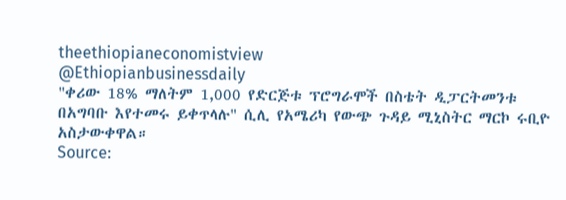theethiopianeconomistview
@Ethiopianbusinessdaily
"ቀሪው 18% ማለትም 1,000 የድርጅቱ ፕሮግራሞች በስቴት ዲፓርትመንቱ በአግባቡ እየተመሩ ይቀጥላሉ" ሲሊ የአሜሪካ የውጭ ጉዳይ ሚኒስትር ማርኮ ሩቢዮ አስታውቀዋል።
Source: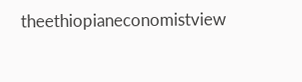theethiopianeconomistview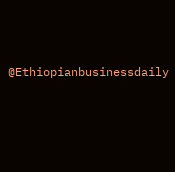@Ethiopianbusinessdaily